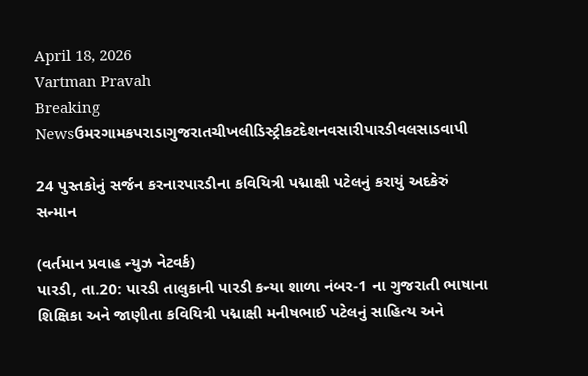April 18, 2026
Vartman Pravah
Breaking Newsઉમરગામકપરાડાગુજરાતચીખલીડિસ્ટ્રીકટદેશનવસારીપારડીવલસાડવાપી

24 પુસ્‍તકોનું સર્જન કરનારપારડીના કવિયિત્રી પદ્માક્ષી પટેલનું કરાયું અદકેરું સન્‍માન

(વર્તમાન પ્રવાહ ન્‍યુઝ નેટવર્ક)
પારડી, તા.20: પારડી તાલુકાની પારડી કન્‍યા શાળા નંબર-1 ના ગુજરાતી ભાષાના શિક્ષિકા અને જાણીતા કવિયિત્રી પદ્માક્ષી મનીષભાઈ પટેલનું સાહિત્‍ય અને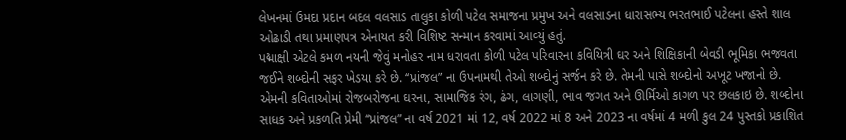લેખનમાં ઉમદા પ્રદાન બદલ વલસાડ તાલુકા કોળી પટેલ સમાજના પ્રમુખ અને વલસાડના ધારાસભ્‍ય ભરતભાઈ પટેલના હસ્‍તે શાલ ઓઢાડી તથા પ્રમાણપત્ર એનાયત કરી વિશિષ્ટ સન્‍માન કરવામાં આવ્‍યું હતું.
પદ્માક્ષી એટલે કમળ નયની જેવું મનોહર નામ ધરાવતા કોળી પટેલ પરિવારના કવિયિત્રી ઘર અને શિક્ષિકાની બેવડી ભૂમિકા ભજવતા જઈને શબ્‍દોની સફર ખેડયા કરે છે. ‘‘પ્રાંજલ” ના ઉપનામથી તેઓ શબ્‍દોનું સર્જન કરે છે. તેમની પાસે શબ્‍દોનો અખૂટ ખજાનો છે. એમની કવિતાઓમાં રોજબરોજના ઘરના, સામાજિક રંગ, ઢંગ, લાગણી, ભાવ જગત અને ઊર્મિઓ કાગળ પર છલકાઇ છે. શબ્‍દોના સાધક અને પ્રકળતિ પ્રેમી ‘‘પ્રાંજલ” ના વર્ષ 2021 માં 12, વર્ષ 2022 માં 8 અને 2023 ના વર્ષમાં 4 મળી કુલ 24 પુસ્‍તકો પ્રકાશિત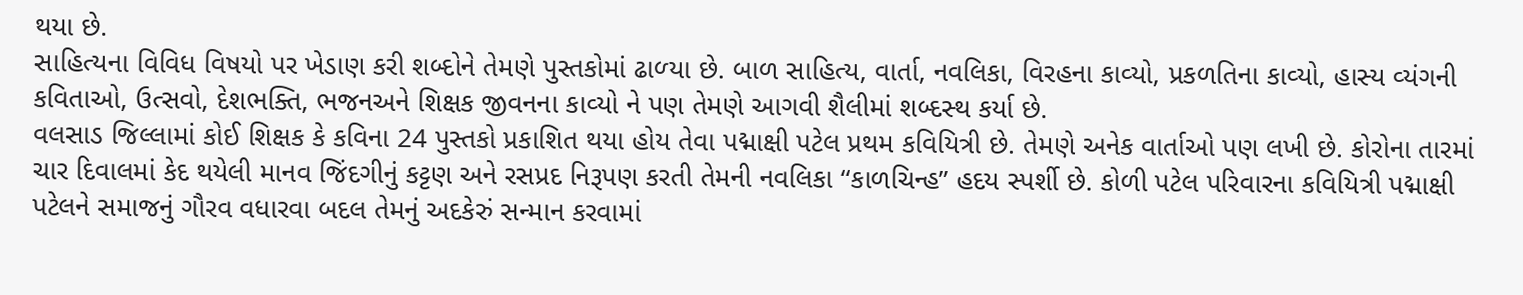થયા છે.
સાહિત્‍યના વિવિધ વિષયો પર ખેડાણ કરી શબ્‍દોને તેમણે પુસ્‍તકોમાં ઢાળ્‍યા છે. બાળ સાહિત્‍ય, વાર્તા, નવલિકા, વિરહના કાવ્‍યો, પ્રકળતિના કાવ્‍યો, હાસ્‍ય વ્‍યંગની કવિતાઓ, ઉત્‍સવો, દેશભક્‍તિ, ભજનઅને શિક્ષક જીવનના કાવ્‍યો ને પણ તેમણે આગવી શૈલીમાં શબ્‍દસ્‍થ કર્યા છે.
વલસાડ જિલ્લામાં કોઈ શિક્ષક કે કવિના 24 પુસ્‍તકો પ્રકાશિત થયા હોય તેવા પદ્માક્ષી પટેલ પ્રથમ કવિયિત્રી છે. તેમણે અનેક વાર્તાઓ પણ લખી છે. કોરોના તારમાં ચાર દિવાલમાં કેદ થયેલી માનવ જિંદગીનું કટ્ટણ અને રસપ્રદ નિરૂપણ કરતી તેમની નવલિકા ‘‘કાળચિન્‍હ” હદય સ્‍પર્શી છે. કોળી પટેલ પરિવારના કવિયિત્રી પદ્માક્ષી પટેલને સમાજનું ગૌરવ વધારવા બદલ તેમનું અદકેરું સન્‍માન કરવામાં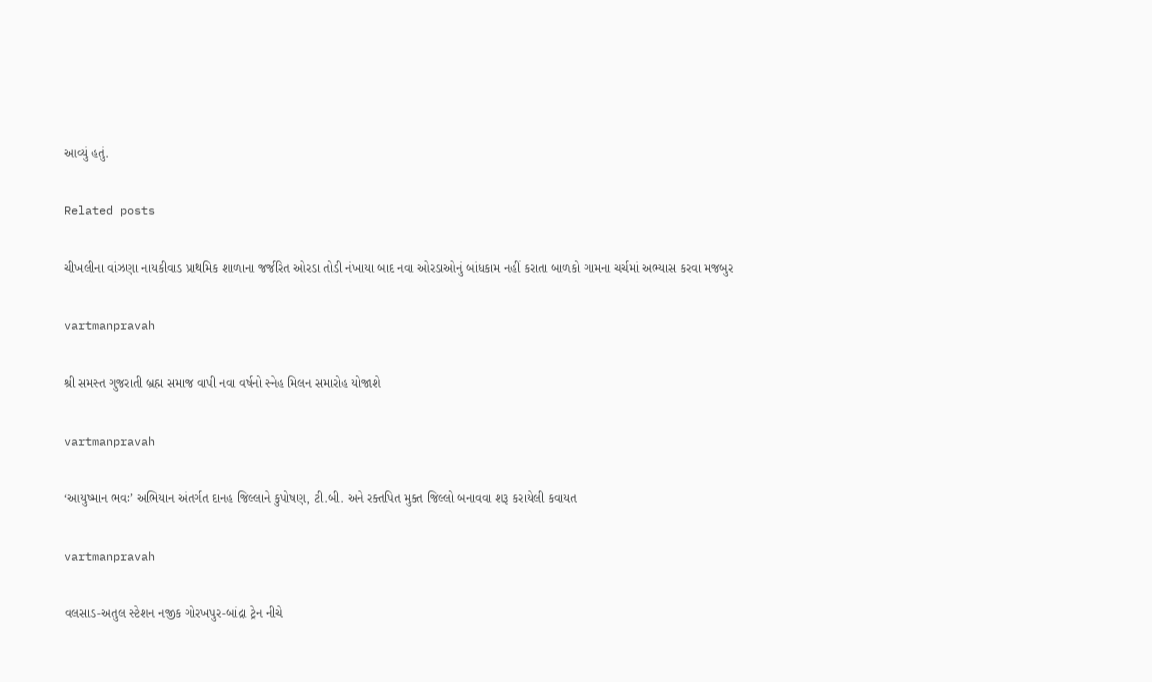આવ્‍યું હતું.

Related posts

ચીખલીના વાંઝણા નાયકીવાડ પ્રાથમિક શાળાના જર્જરિત ઓરડા તોડી નંખાયા બાદ નવા ઓરડાઓનું બાંધકામ નહીં કરાતા બાળકો ગામના ચર્ચમાં અભ્‍યાસ કરવા મજબુર

vartmanpravah

શ્રી સમસ્‍ત ગુજરાતી બ્રહ્મ સમાજ વાપી નવા વર્ષનો સ્‍નેહ મિલન સમારોહ યોજાશે

vartmanpravah

‘આયુષ્‍માન ભવઃ’ અભિયાન અંતર્ગત દાનહ જિલ્લાને કુપોષણ, ટી.બી. અને રક્‍તપિત મુક્‍ત જિલ્લો બનાવવા શરૂ કરાયેલી કવાયત

vartmanpravah

વલસાડ-અતુલ સ્‍ટેશન નજીક ગોરખપુર-બાંદ્રા ટ્રેન નીચે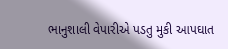ભાનુશાલી વેપારીએ પડતુ મુકી આપઘાત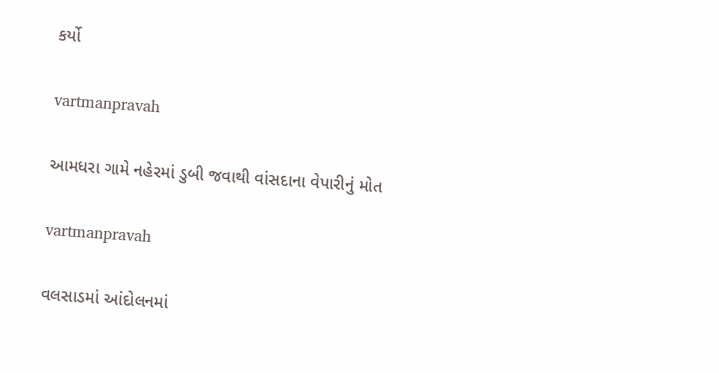કર્યો

vartmanpravah

આમધરા ગામે નહેરમાં ડુબી જવાથી વાંસદાના વેપારીનું મોત

vartmanpravah

વલસાડમાં આંદોલનમાં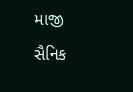માજી સૈનિક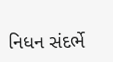નિધન સંદર્ભે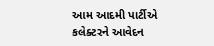આમ આદમી પાર્ટીએ કલેક્‍ટરને આવેદન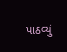પાઠવ્‍યું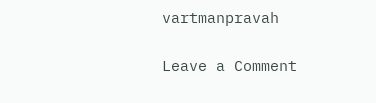vartmanpravah

Leave a Comment